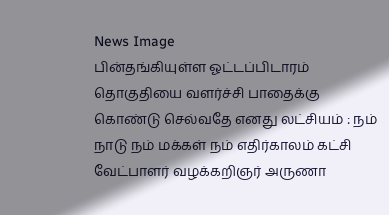News Image
பின்தங்கியுள்ள ஓட்டப்பிடாரம் தொகுதியை வளர்ச்சி பாதைக்கு கொண்டு செல்வதே எனது லட்சியம் : நம் நாடு நம் மக்கள் நம் எதிர்காலம் கட்சி வேட்பாளர் வழக்கறிஞர் அருணா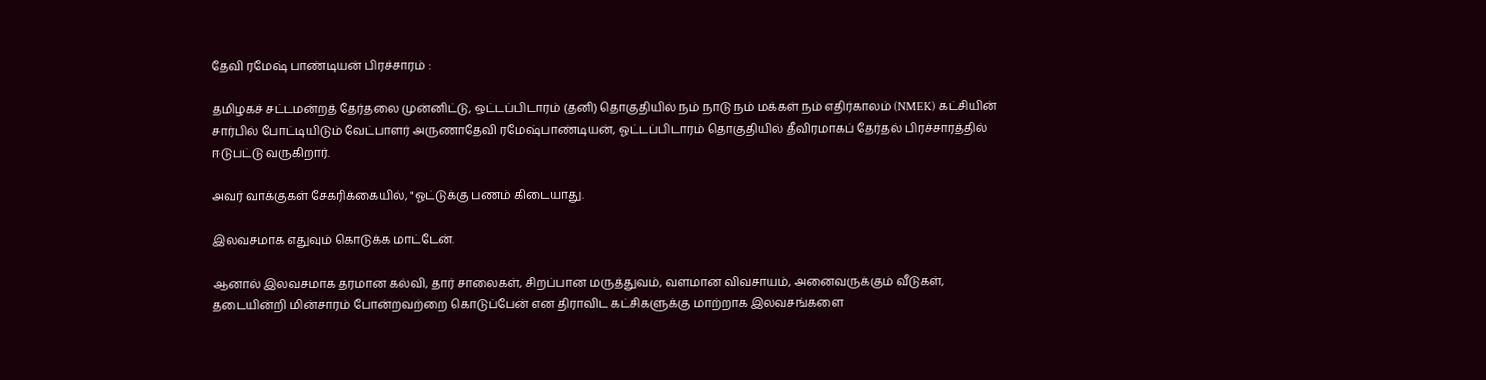தேவி ரமேஷ் பாண்டியன் பிரச்சாரம் :

தமிழகச் சட்டமன்றத் தேர்தலை முன்னிட்டு, ஒட்டப்பிடாரம் (தனி) தொகுதியில் நம் நாடு நம் மக்கள் நம் எதிர்காலம் (NMEK) கட்சியின் சார்பில் போட்டியிடும் வேட்பாளர் அருணாதேவி ரமேஷ்பாண்டியன், ஓட்டப்பிடாரம் தொகுதியில் தீவிரமாகப் தேர்தல் பிரச்சாரத்தில் ஈடுபட்டு வருகிறார்.

அவர் வாக்குகள் சேகரிக்கையில், "ஓட்டுக்கு பணம் கிடையாது.

இலவசமாக எதுவும் கொடுக்க மாட்டேன்.

ஆனால் இலவசமாக தரமான கல்வி, தார் சாலைகள், சிறப்பான மருத்துவம், வளமான விவசாயம், அனைவருக்கும் வீடுகள், தடையின்றி மின்சாரம் போன்றவற்றை கொடுப்பேன் என திராவிட கட்சிகளுக்கு மாற்றாக இலவசங்களை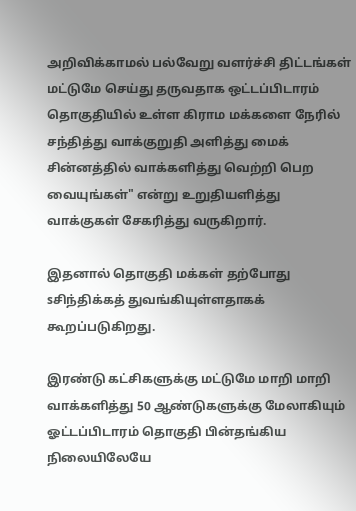அறிவிக்காமல் பல்வேறு வளர்ச்சி திட்டங்கள் மட்டுமே செய்து தருவதாக ஒட்டப்பிடாரம் தொகுதியில் உள்ள கிராம மக்களை நேரில் சந்தித்து வாக்குறுதி அளித்து மைக் சின்னத்தில் வாக்களித்து வெற்றி பெற வையுங்கள்" என்று உறுதியளித்து வாக்குகள் சேகரித்து வருகிறார்.

இதனால் தொகுதி மக்கள் தற்போது sசிந்திக்கத் துவங்கியுள்ளதாகக் கூறப்படுகிறது.

இரண்டு கட்சிகளுக்கு மட்டுமே மாறி மாறி வாக்களித்து 50 ஆண்டுகளுக்கு மேலாகியும் ஓட்டப்பிடாரம் தொகுதி பின்தங்கிய நிலையிலேயே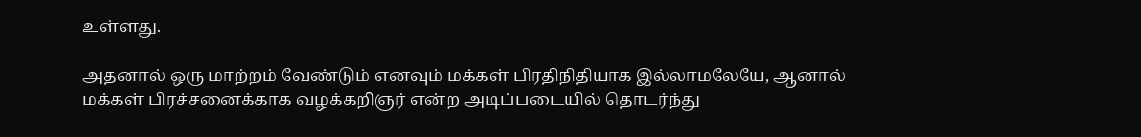உள்ளது.

அதனால் ஒரு மாற்றம் வேண்டும் எனவும் மக்கள் பிரதிநிதியாக இல்லாமலேயே, ஆனால் மக்கள் பிரச்சனைக்காக வழக்கறிஞர் என்ற அடிப்படையில் தொடர்ந்து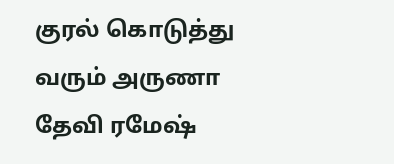குரல் கொடுத்து வரும் அருணா தேவி ரமேஷ்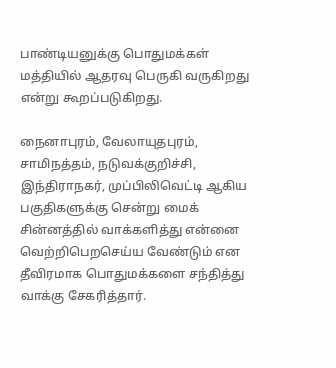பாண்டியனுக்கு பொதுமக்கள் மத்தியில் ஆதரவு பெருகி வருகிறது என்று கூறப்படுகிறது.

நைனாபுரம், வேலாயுதபுரம், சாமிநத்தம், நடுவக்குறிச்சி, இந்திராநகர், முப்பிலிவெட்டி ஆகிய பகுதிகளுக்கு சென்று மைக் சின்னத்தில் வாக்களித்து என்னை வெற்றிபெறசெய்ய வேண்டும் என தீவிரமாக பொதுமக்களை சந்தித்து வாக்கு சேகரித்தார்.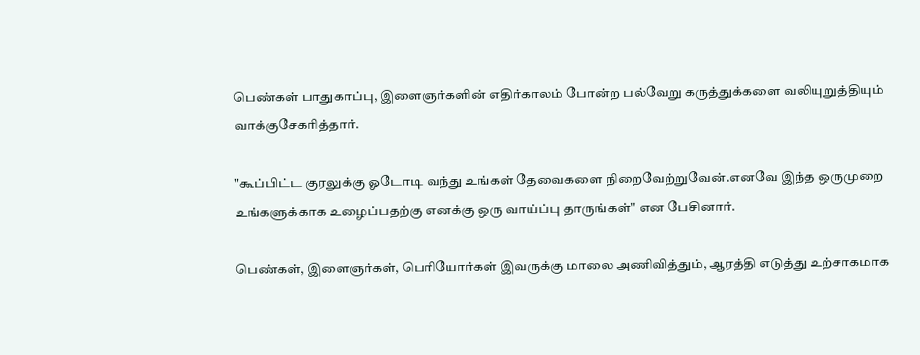பெண்கள் பாதுகாப்பு, இளைஞர்களின் எதிர்காலம் போன்ற பல்வேறு கருத்துக்களை வலியுறுத்தியும் வாக்குசேகரித்தார்.

"கூப்பிட்ட குரலுக்கு ஓடோடி வந்து உங்கள் தேவைகளை நிறைவேற்றுவேன்.எனவே இந்த ஒருமுறை உங்களுக்காக உழைப்பதற்கு எனக்கு ஒரு வாய்ப்பு தாருங்கள்" என பேசினார்.

பெண்கள், இளைஞர்கள், பெரியோர்கள் இவருக்கு மாலை அணிவித்தும், ஆரத்தி எடுத்து உற்சாகமாக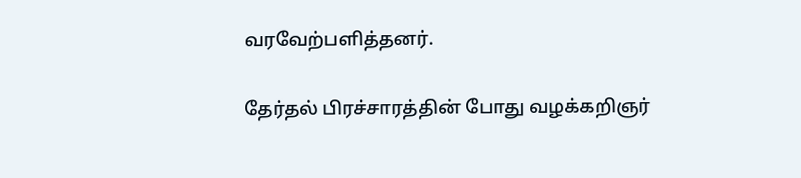வரவேற்பளித்தனர்.

தேர்தல் பிரச்சாரத்தின் போது வழக்கறிஞர்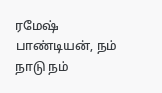ரமேஷ் பாண்டியன், நம் நாடு நம்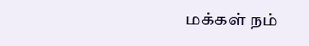மக்கள் நம்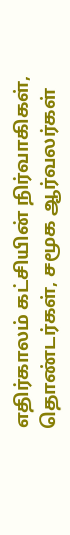எதிர்காலம் கட்சியின் நிர்வாகிகள், தொண்டர்கள், சமூக ஆர்வலர்கள்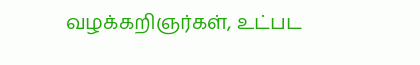வழக்கறிஞர்கள், உட்பட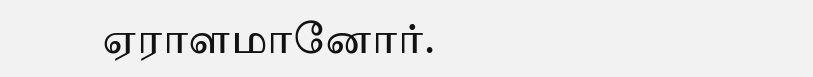ஏராளமானோர்.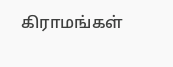கிராமங்கள்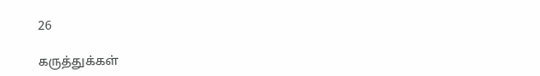26

கருத்துக்கள்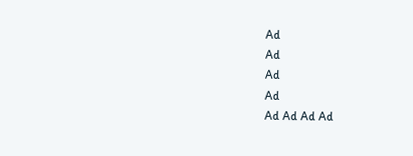Ad
Ad
Ad
Ad
Ad Ad Ad Ad